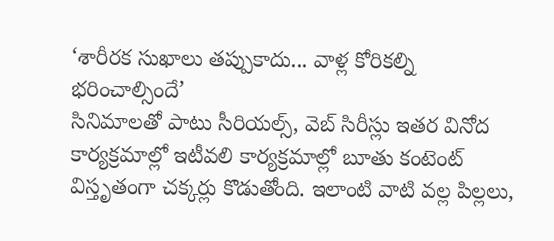‘శారీరక సుఖాలు తప్పుకాదు... వాళ్ల కోరికల్ని భరించాల్సిందే’
సినిమాలతో పాటు సీరియల్స్, వెబ్ సిరీస్లు ఇతర వినోద కార్యక్రమాల్లో ఇటీవలి కార్యక్రమాల్లో బూతు కంటెంట్ విస్తృతంగా చక్కర్లు కొడుతోంది. ఇలాంటి వాటి వల్ల పిల్లలు,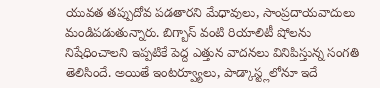యువత తప్పుదోవ పడతారని మేధావులు, సాంప్రదాయవాదులు మండిపడుతున్నారు. బిగ్బాస్ వంటి రియాలిటీ షోలను నిషేధించాలని ఇప్పటికే పెద్ద ఎత్తున వాదనలు వినిపిస్తున్న సంగతి తెలిసిందే. అయితే ఇంటర్వ్యూలు, పాడ్కాస్ట్లలోనూ ఇదే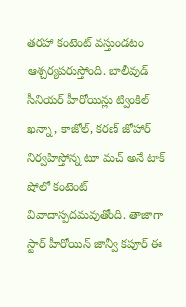తరహా కంటెంట్ వస్తుండటం ఆశ్చర్యపరుస్తోంది. బాలీవుడ్ సీనియర్ హీరోయిన్లు ట్వింకిల్ ఖన్నా, కాజోల్, కరణ్ జోహార్ నిర్వహిస్తోన్న టూ మచ్ అనే టాక్ షోలో కంటెంట్ వివాదాస్పదమవుతోంది. తాజాగా స్టార్ హీరోయిన్ జాన్వీ కపూర్ ఈ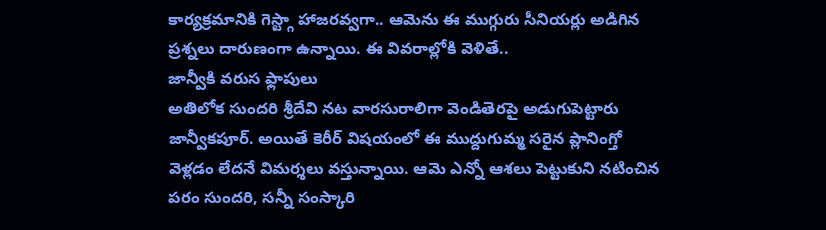కార్యక్రమానికి గెస్ట్గా హాజరవ్వగా.. ఆమెను ఈ ముగ్గురు సీనియర్లు అడిగిన ప్రశ్నలు దారుణంగా ఉన్నాయి. ఈ వివరాల్లోకి వెళితే..
జాన్వీకి వరుస ఫ్లాపులు
అతిలోక సుందరి శ్రీదేవి నట వారసురాలిగా వెండితెరపై అడుగుపెట్టారు జాన్వీకపూర్. అయితే కెరీర్ విషయంలో ఈ ముద్దుగుమ్మ సరైన ప్లానింగ్తో వెళ్లడం లేదనే విమర్శలు వస్తున్నాయి. ఆమె ఎన్నో ఆశలు పెట్టుకుని నటించిన పరం సుందరి, సన్నీ సంస్కారి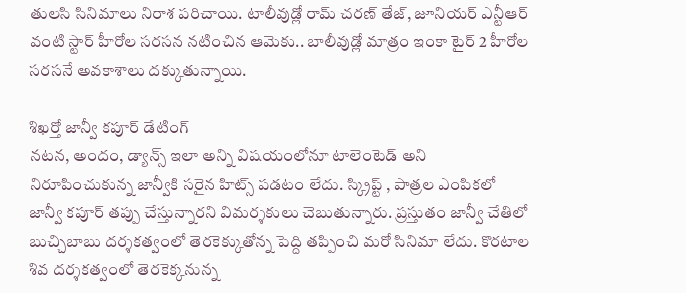తులసి సినిమాలు నిరాశ పరిచాయి. టాలీవుడ్లో రామ్ చరణ్ తేజ్, జూనియర్ ఎన్టీఆర్ వంటి స్టార్ హీరోల సరసన నటించిన ఆమెకు.. బాలీవుడ్లో మాత్రం ఇంకా టైర్ 2 హీరోల సరసనే అవకాశాలు దక్కుతున్నాయి.

శిఖర్తో జాన్వీ కపూర్ డేటింగ్
నటన, అందం, డ్యాన్స్ ఇలా అన్ని విషయంలోనూ టాలెంటెడ్ అని నిరూపించుకున్న జాన్వీకి సరైన హిట్స్ పడటం లేదు. స్క్రిప్ట్ , పాత్రల ఎంపికలో జాన్వీ కపూర్ తప్పు చేస్తున్నారని విమర్శకులు చెబుతున్నారు. ప్రస్తుతం జాన్వీ చేతిలో బుచ్చిబాబు దర్శకత్వంలో తెరకెక్కుతోన్న పెద్ది తప్పించి మరో సినిమా లేదు. కొరటాల శివ దర్శకత్వంలో తెరకెక్కనున్న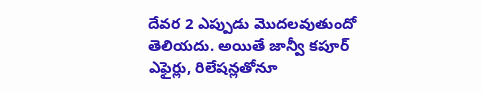దేవర 2 ఎప్పుడు మొదలవుతుందో తెలియదు. అయితే జాన్వీ కపూర్ ఎఫైర్లు, రిలేషన్లతోనూ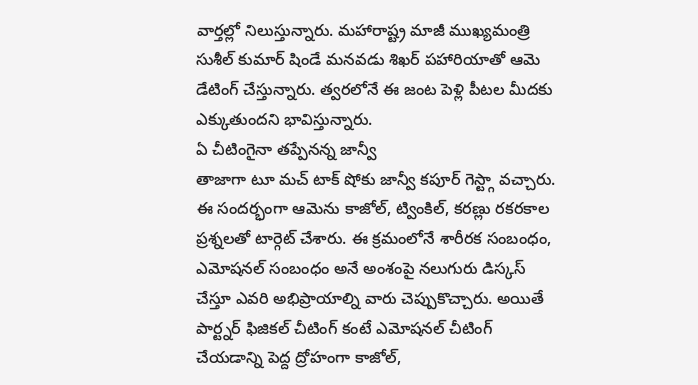వార్తల్లో నిలుస్తున్నారు. మహారాష్ట్ర మాజీ ముఖ్యమంత్రి సుశీల్ కుమార్ షిండే మనవడు శిఖర్ పహారియాతో ఆమె డేటింగ్ చేస్తున్నారు. త్వరలోనే ఈ జంట పెళ్లి పీటల మీదకు ఎక్కుతుందని భావిస్తున్నారు.
ఏ చీటింగైనా తప్పేనన్న జాన్వీ
తాజాగా టూ మచ్ టాక్ షోకు జాన్వీ కపూర్ గెస్ట్గా వచ్చారు. ఈ సందర్భంగా ఆమెను కాజోల్, ట్వింకిల్, కరణ్లు రకరకాల ప్రశ్నలతో టార్గెట్ చేశారు. ఈ క్రమంలోనే శారీరక సంబంధం, ఎమోషనల్ సంబంధం అనే అంశంపై నలుగురు డిస్కస్ చేస్తూ ఎవరి అభిప్రాయాల్ని వారు చెప్పుకొచ్చారు. అయితే పార్ట్నర్ ఫిజికల్ చీటింగ్ కంటే ఎమోషనల్ చీటింగ్ చేయడాన్ని పెద్ద ద్రోహంగా కాజోల్,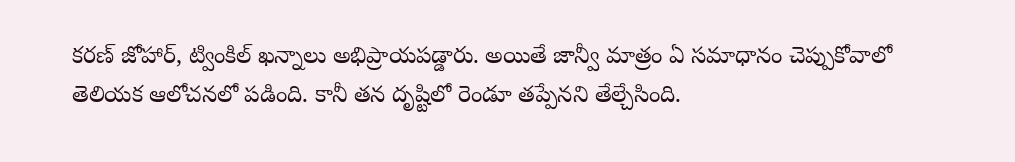కరణ్ జోహార్, ట్వింకిల్ ఖన్నాలు అభిప్రాయపడ్డారు. అయితే జాన్వీ మాత్రం ఏ సమాధానం చెప్పుకోవాలో తెలియక ఆలోచనలో పడింది. కానీ తన దృష్టిలో రెండూ తప్పేనని తేల్చేసింది.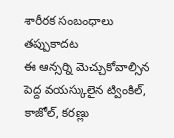శారీరక సంబంధాలు తప్పుకాదట
ఈ ఆన్సర్ని మెచ్చుకోవాల్సిన పెద్ద వయస్కులైన ట్వింకిల్, కాజోల్, కరణ్లు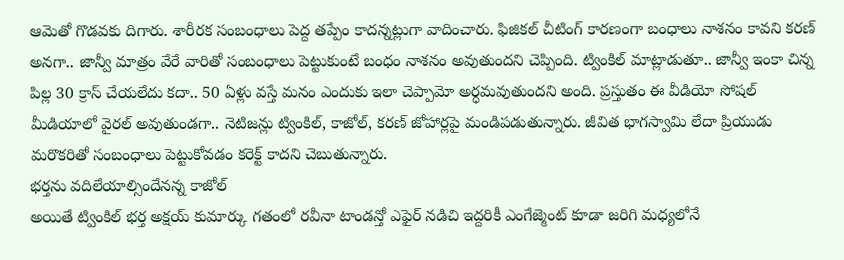ఆమెతో గొడవకు దిగారు. శారీరక సంబంధాలు పెద్ద తప్పేం కాదన్నట్లుగా వాదించారు. ఫిజికల్ చీటింగ్ కారణంగా బంధాలు నాశనం కావని కరణ్ అనగా.. జాన్వీ మాత్రం వేరే వారితో సంబంధాలు పెట్టుకుంటే బంధం నాశనం అవుతుందని చెప్పింది. ట్వింకిల్ మాట్లాడుతూ.. జాన్వీ ఇంకా చిన్న పిల్ల 30 క్రాస్ చేయలేదు కదా.. 50 ఏళ్లు వస్తే మనం ఎందుకు ఇలా చెప్పామో అర్ధమవుతుందని అంది. ప్రస్తుతం ఈ వీడియో సోషల్ మీడియాలో వైరల్ అవుతుండగా.. నెటిజన్లు ట్వింకిల్, కాజోల్, కరణ్ జోహార్లపై మండిపడుతున్నారు. జీవిత భాగస్వామి లేదా ప్రియుడు మరొకరితో సంబంధాలు పెట్టుకోవడం కరెక్ట్ కాదని చెబుతున్నారు.
భర్తను వదిలేయాల్సిందేనన్న కాజోల్
అయితే ట్వింకిల్ భర్త అక్షయ్ కుమార్కు గతంలో రవీనా టాండన్తో ఎఫైర్ నడిచి ఇద్దరికీ ఎంగేజ్మెంట్ కూడా జరిగి మధ్యలోనే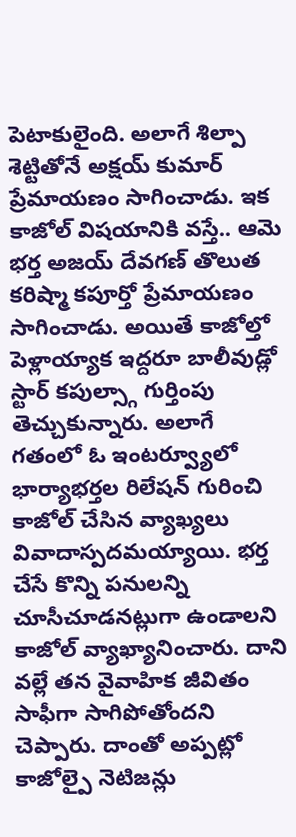పెటాకులైంది. అలాగే శిల్పా శెట్టితోనే అక్షయ్ కుమార్ ప్రేమాయణం సాగించాడు. ఇక కాజోల్ విషయానికి వస్తే.. ఆమె భర్త అజయ్ దేవగణ్ తొలుత కరిష్మా కపూర్తో ప్రేమాయణం సాగించాడు. అయితే కాజోల్తో పెళ్లాయ్యాక ఇద్దరూ బాలీవుడ్లో స్టార్ కపుల్స్గా గుర్తింపు తెచ్చుకున్నారు. అలాగే గతంలో ఓ ఇంటర్వ్యూలో భార్యాభర్తల రిలేషన్ గురించి కాజోల్ చేసిన వ్యాఖ్యలు వివాదాస్పదమయ్యాయి. భర్త చేసే కొన్ని పనులన్ని చూసీచూడనట్లుగా ఉండాలని కాజోల్ వ్యాఖ్యానించారు. దాని వల్లే తన వైవాహిక జీవితం సాఫీగా సాగిపోతోందని చెప్పారు. దాంతో అప్పట్లో కాజోల్పై నెటిజన్లు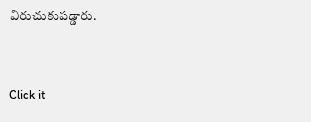విరుచుకుపడ్డారు.


Click it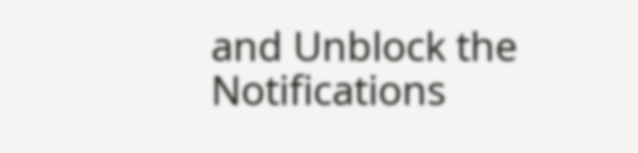and Unblock the Notifications